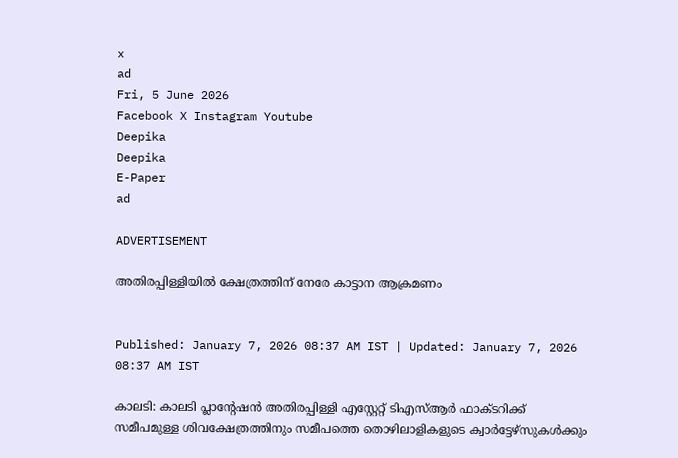x
ad
Fri, 5 June 2026
Facebook X Instagram Youtube
Deepika
Deepika
E-Paper
ad

ADVERTISEMENT

അതിരപ്പിള്ളിയിൽ ക്ഷേത്രത്തിന് നേരേ കാട്ടാന ആക്രമണം


Published: January 7, 2026 08:37 AM IST | Updated: January 7, 2026 08:37 AM IST

കാലടി: കാലടി പ്ലാന്‍റേഷൻ അതിരപ്പിള്ളി എസ്റ്റേറ്റ് ടിഎസ്ആർ ഫാക്ടറിക്ക് സമീപമുള്ള ശിവക്ഷേത്രത്തിനും സമീപത്തെ തൊഴിലാളികളുടെ ക്വാർട്ടേഴ്സുകൾക്കും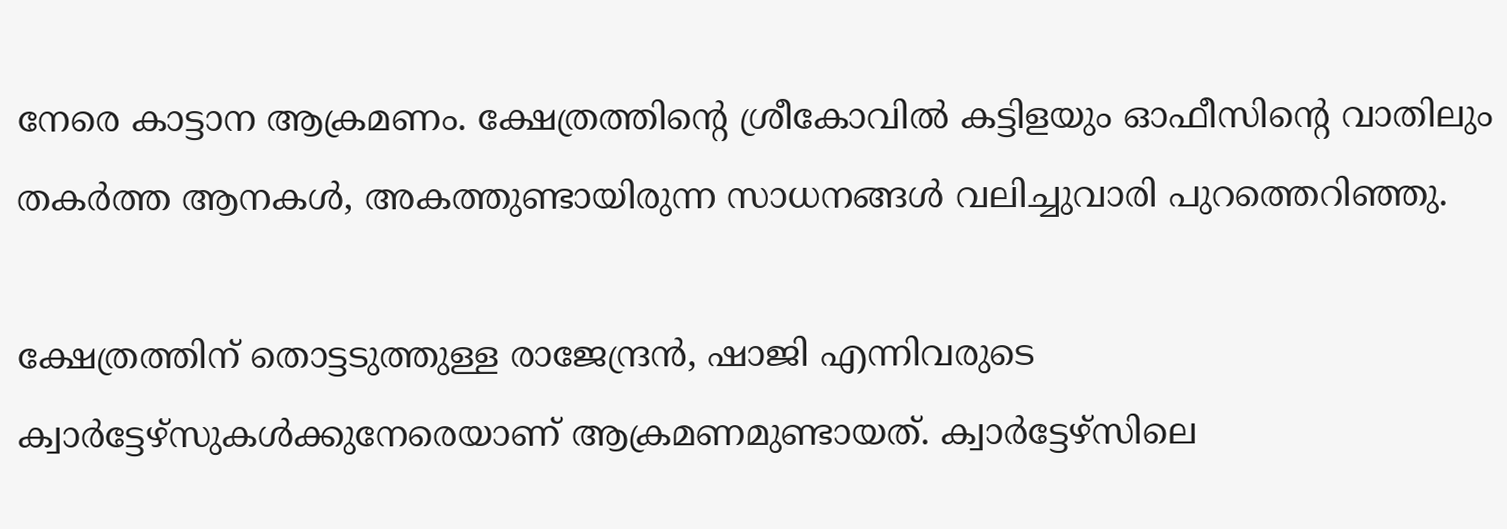നേരെ കാട്ടാന ആക്രമണം. ക്ഷേത്രത്തിന്‍റെ ശ്രീകോവിൽ കട്ടിളയും ഓഫീസിന്‍റെ വാതിലും തകർത്ത ആനകൾ, അകത്തുണ്ടായിരുന്ന സാധനങ്ങൾ വലിച്ചുവാരി പുറത്തെറിഞ്ഞു.

ക്ഷേത്രത്തിന് തൊട്ടടുത്തുള്ള രാജേന്ദ്രൻ, ഷാജി എന്നിവരുടെ ക്വാർട്ടേഴ്സുകൾക്കുനേരെയാണ് ആക്രമണമുണ്ടായത്. ക്വാർട്ടേഴ്സിലെ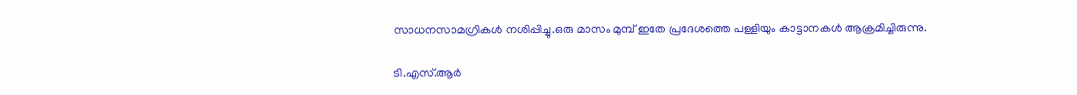സാധനസാമഗ്രികൾ നശിപ്പിച്ചു.ഒരു മാസം മുമ്പ് ഇതേ പ്രദേശത്തെ പള്ളിയും കാട്ടാനകൾ ആക്രമിച്ചിരുന്നു.

ടി.എസ്.ആർ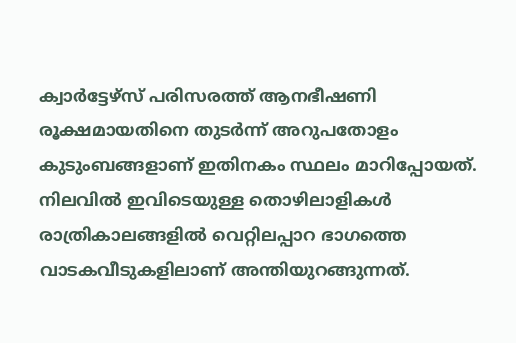ക്വാർട്ടേഴ്സ് പരിസരത്ത് ആനഭീഷണി രൂക്ഷമായതിനെ തുടർന്ന് അറുപതോളം കുടുംബങ്ങളാണ് ഇതിനകം സ്ഥലം മാറിപ്പോയത്. നിലവിൽ ഇവിടെയുള്ള തൊഴിലാളികൾ രാത്രികാലങ്ങളിൽ വെറ്റിലപ്പാറ ഭാഗത്തെ വാടകവീടുകളിലാണ് അന്തിയുറങ്ങുന്നത്.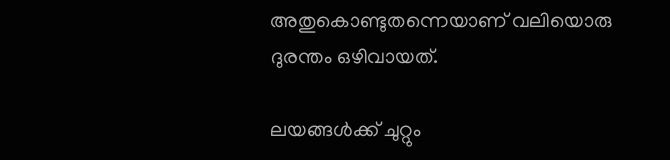അതുകൊണ്ടുതന്നെയാണ് വലിയൊരു ദുരന്തം ഒഴിവായത്.

ലയങ്ങൾക്ക് ചുറ്റും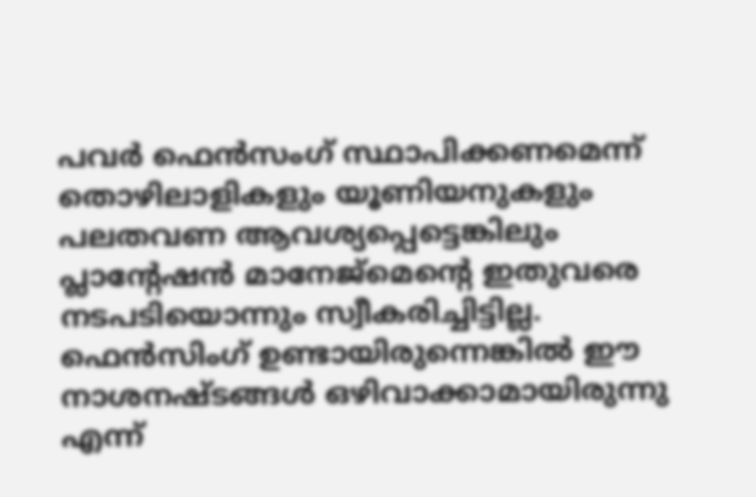പവർ ഫെൻസംഗ് സ്ഥാപിക്കണമെന്ന് തൊഴിലാളികളും യൂണിയനുകളും പലതവണ ആവശ്യപ്പെട്ടെങ്കിലും പ്ലാന്‍റേഷൻ മാനേജ്മെന്‍റെ ഇതുവരെ നടപടിയൊന്നും സ്വീകരിച്ചിട്ടില്ല. ഫെൻസിംഗ് ഉണ്ടായിരുന്നെങ്കിൽ ഈ നാശനഷ്ടങ്ങൾ ഒഴിവാക്കാമായിരുന്നു എന്ന്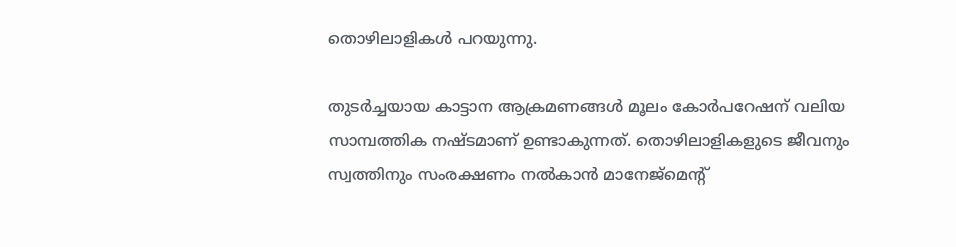തൊഴിലാളികൾ പറയുന്നു.

തുടർച്ചയായ കാട്ടാന ആക്രമണങ്ങൾ മൂലം കോർപറേഷന് വലിയ സാമ്പത്തിക നഷ്ടമാണ് ഉണ്ടാകുന്നത്. തൊഴിലാളികളുടെ ജീവനും സ്വത്തിനും സംരക്ഷണം നൽകാൻ മാനേജ്മെന്‍റ്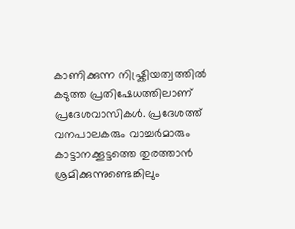കാണിക്കുന്ന നിഷ്ക്രിയത്വത്തിൽ കടുത്ത പ്രതിഷേധത്തിലാണ് പ്രദേശവാസികൾ. പ്രദേശത്ത് വനപാലകരും വാച്ചർമാരും കാട്ടാനക്കൂട്ടത്തെ തുരത്താൻ ശ്രമിക്കുന്നുണ്ടെങ്കിലും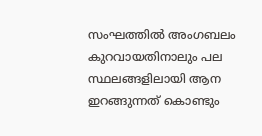സംഘത്തിൽ അംഗബലം കുറവായതിനാലും പല സ്ഥലങ്ങളിലായി ആന ഇറങ്ങുന്നത് കൊണ്ടും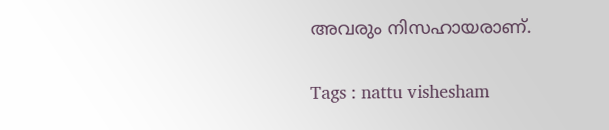അവരും നിസഹായരാണ്.

Tags : nattu vishesham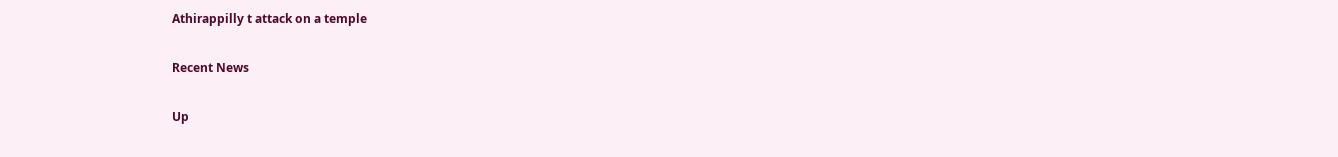Athirappilly t attack on a temple

Recent News

Up